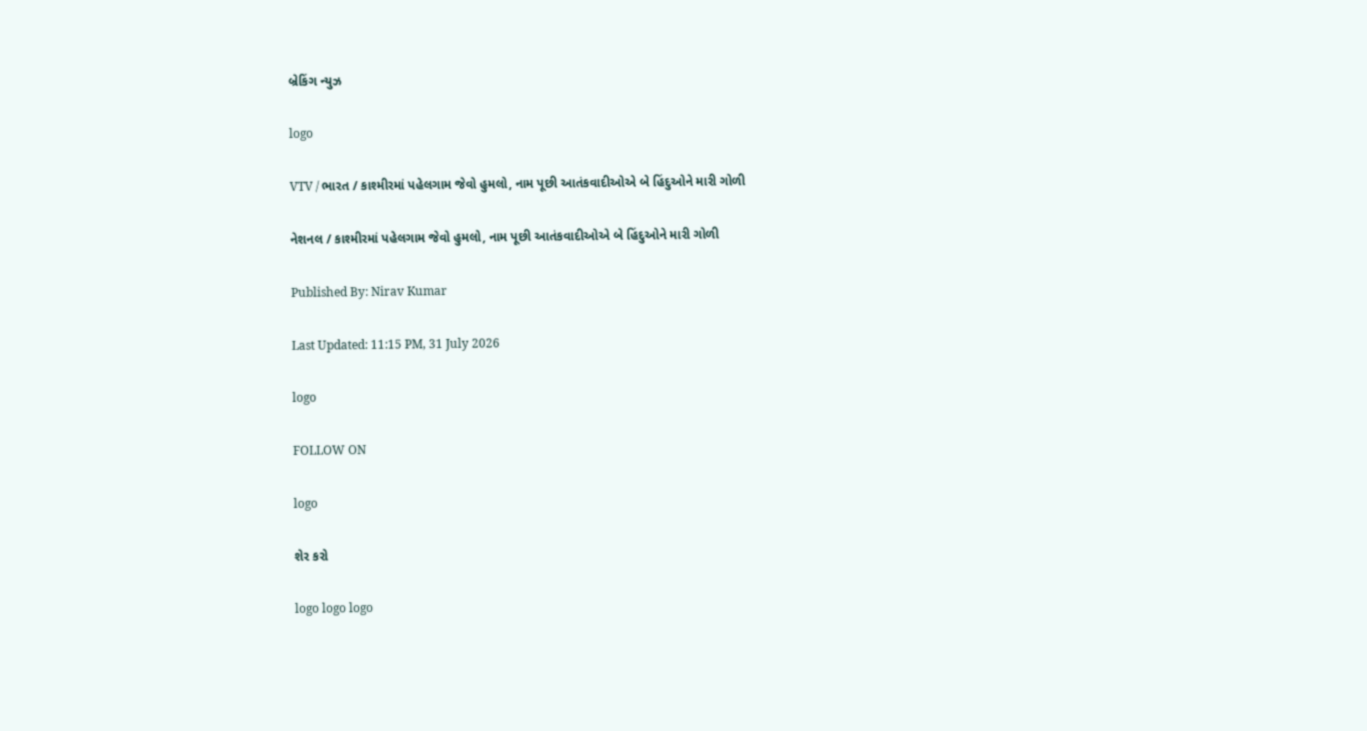બ્રેકિંગ ન્યુઝ

logo

VTV / ભારત / કાશ્મીરમાં પહેલગામ જેવો હુમલો, નામ પૂછી આતંકવાદીઓએ બે હિંદુઓને મારી ગોળી

નેશનલ / કાશ્મીરમાં પહેલગામ જેવો હુમલો, નામ પૂછી આતંકવાદીઓએ બે હિંદુઓને મારી ગોળી

Published By: Nirav Kumar

Last Updated: 11:15 PM, 31 July 2026

logo

FOLLOW ON

logo

શેર કરો

logo logo logo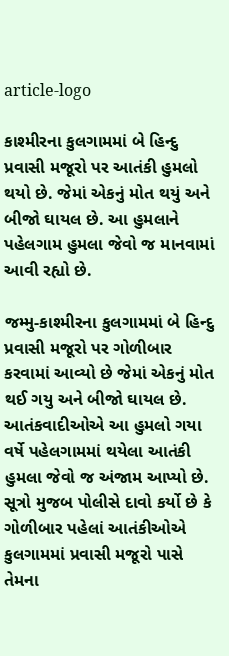article-logo

કાશ્મીરના કુલગામમાં બે હિન્દુ પ્રવાસી મજૂરો પર આતંકી હુમલો થયો છે. જેમાં એકનું મોત થયું અને બીજો ઘાયલ છે. આ હુમલાને પહેલગામ હુમલા જેવો જ માનવામાં આવી રહ્યો છે.

જમ્મુ-કાશ્મીરના કુલગામમાં બે હિન્દુ પ્રવાસી મજૂરો પર ગોળીબાર કરવામાં આવ્યો છે જેમાં એકનું મોત થઈ ગયુ અને બીજો ઘાયલ છે. આતંકવાદીઓએ આ હુમલો ગયા વર્ષે પહેલગામમાં થયેલા આતંકી હુમલા જેવો જ અંજામ આપ્યો છે. સૂત્રો મુજબ પોલીસે દાવો કર્યો છે કે ગોળીબાર પહેલાં આતંકીઓએ કુલગામમાં પ્રવાસી મજૂરો પાસે તેમના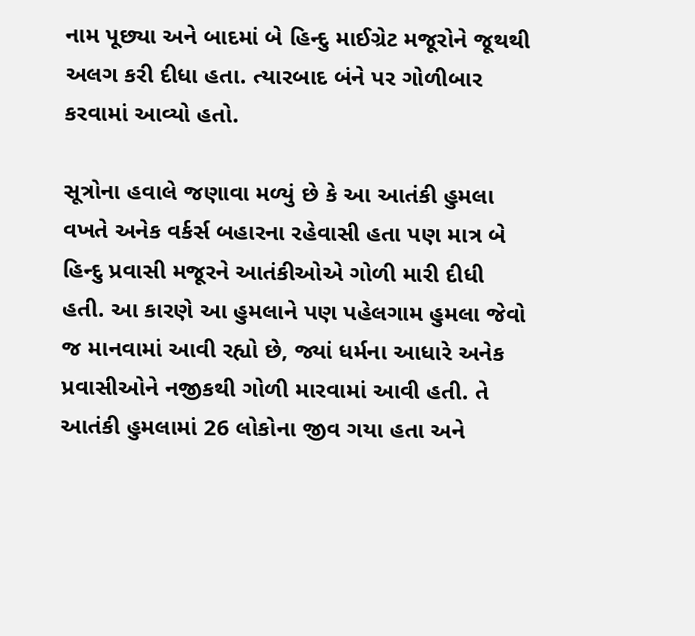નામ પૂછ્યા અને બાદમાં બે હિન્દુ માઈગ્રેટ મજૂરોને જૂથથી અલગ કરી દીધા હતા. ત્યારબાદ બંને પર ગોળીબાર કરવામાં આવ્યો હતો.

સૂત્રોના હવાલે જણાવા મળ્યું છે કે આ આતંકી હુમલા વખતે અનેક વર્કર્સ બહારના રહેવાસી હતા પણ માત્ર બે હિન્દુ પ્રવાસી મજૂરને આતંકીઓએ ગોળી મારી દીધી હતી. આ કારણે આ હુમલાને પણ પહેલગામ હુમલા જેવો જ માનવામાં આવી રહ્યો છે, જ્યાં ધર્મના આધારે અનેક પ્રવાસીઓને નજીકથી ગોળી મારવામાં આવી હતી. તે આતંકી હુમલામાં 26 લોકોના જીવ ગયા હતા અને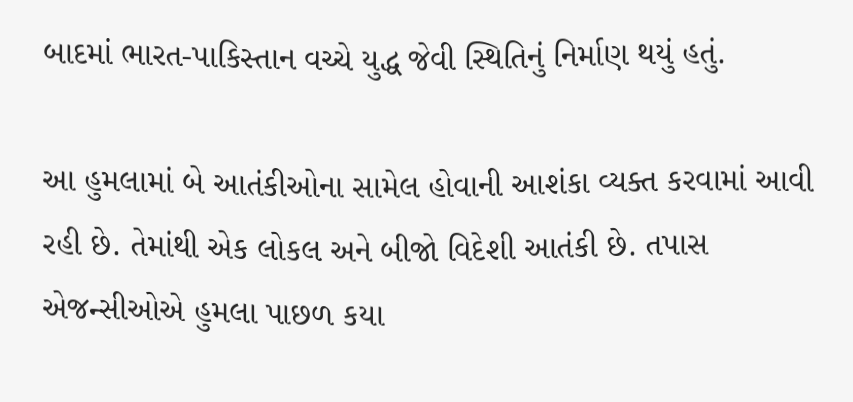બાદમાં ભારત-પાકિસ્તાન વચ્ચે યુદ્ધ જેવી સ્થિતિનું નિર્માણ થયું હતું.

આ હુમલામાં બે આતંકીઓના સામેલ હોવાની આશંકા વ્યક્ત કરવામાં આવી રહી છે. તેમાંથી એક લોકલ અને બીજો વિદેશી આતંકી છે. તપાસ એજન્સીઓએ હુમલા પાછળ કયા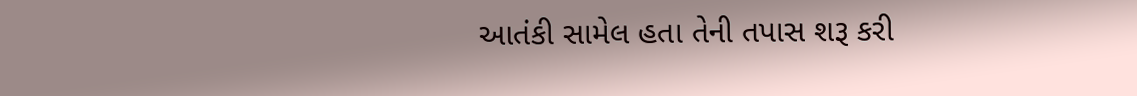આતંકી સામેલ હતા તેની તપાસ શરૂ કરી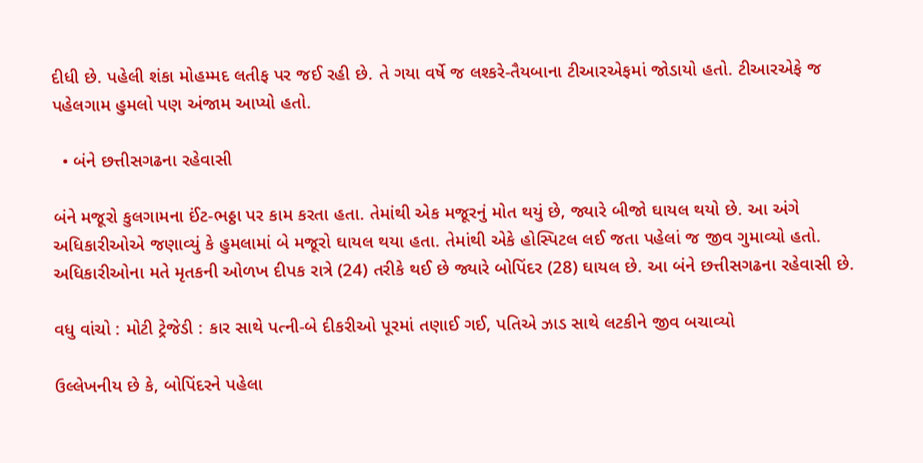દીધી છે. પહેલી શંકા મોહમ્મદ લતીફ પર જઈ રહી છે. તે ગયા વર્ષે જ લશ્કરે-તૈયબાના ટીઆરએફમાં જોડાયો હતો. ટીઆરએફે જ પહેલગામ હુમલો પણ અંજામ આપ્યો હતો.

  • બંને છત્તીસગઢના રહેવાસી

બંને મજૂરો કુલગામના ઈંટ-ભઠ્ઠા પર કામ કરતા હતા. તેમાંથી એક મજૂરનું મોત થયું છે, જ્યારે બીજો ઘાયલ થયો છે. આ અંગે અધિકારીઓએ જણાવ્યું કે હુમલામાં બે મજૂરો ઘાયલ થયા હતા. તેમાંથી એકે હોસ્પિટલ લઈ જતા પહેલાં જ જીવ ગુમાવ્યો હતો. અધિકારીઓના મતે મૃતકની ઓળખ દીપક રાત્રે (24) તરીકે થઈ છે જ્યારે બોપિંદર (28) ઘાયલ છે. આ બંને છત્તીસગઢના રહેવાસી છે.

વધુ વાંચો : મોટી ટ્રેજેડી : કાર સાથે પત્ની-બે દીકરીઓ પૂરમાં તણાઈ ગઈ, પતિએ ઝાડ સાથે લટકીને જીવ બચાવ્યો

ઉલ્લેખનીય છે કે, બોપિંદરને પહેલા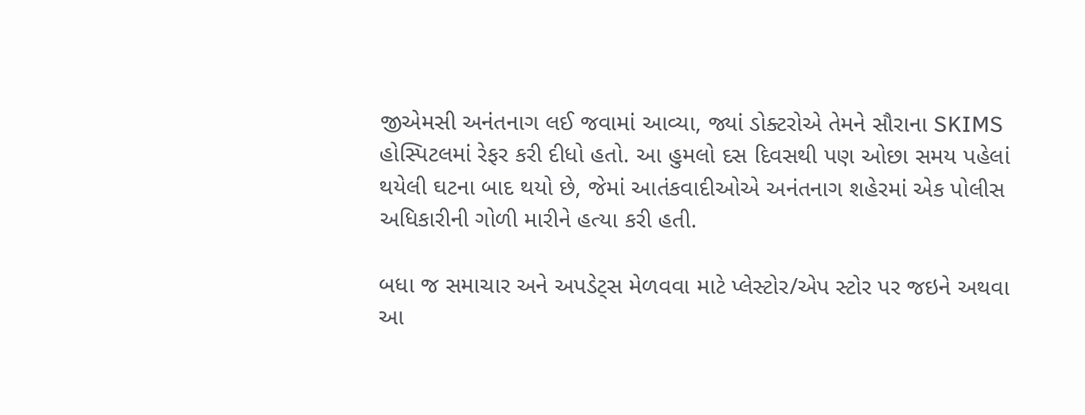જીએમસી અનંતનાગ લઈ જવામાં આવ્યા, જ્યાં ડોક્ટરોએ તેમને સૌરાના SKIMS હોસ્પિટલમાં રેફર કરી દીધો હતો. આ હુમલો દસ દિવસથી પણ ઓછા સમય પહેલાં થયેલી ઘટના બાદ થયો છે, જેમાં આતંકવાદીઓએ અનંતનાગ શહેરમાં એક પોલીસ અધિકારીની ગોળી મારીને હત્યા કરી હતી.

બધા જ સમાચાર અને અપડેટ્સ મેળવવા માટે પ્લેસ્ટોર/એપ સ્ટોર પર જઇને અથવા આ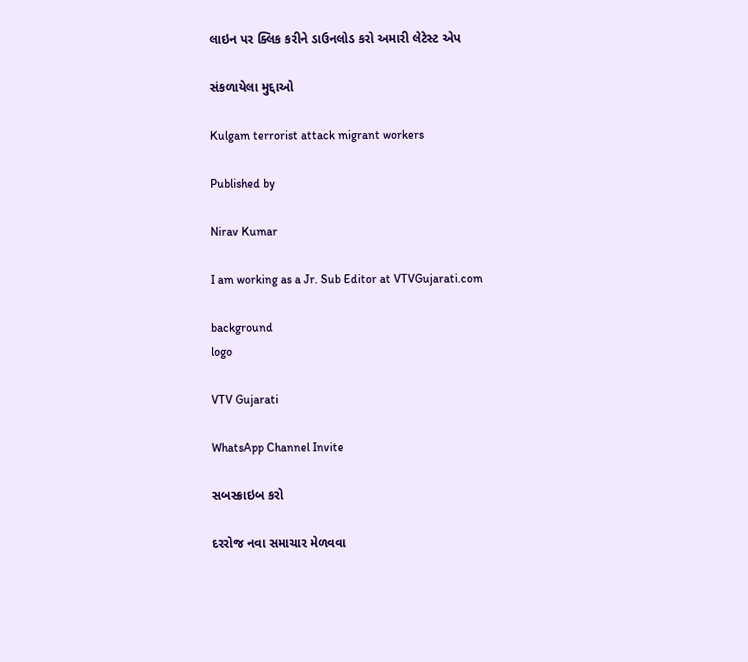લાઇન પર ક્લિક કરીને ડાઉનલોડ કરો અમારી લેટેસ્ટ એપ

સંકળાયેલા મુદ્દાઓ

Kulgam terrorist attack migrant workers

Published by

Nirav Kumar

I am working as a Jr. Sub Editor at VTVGujarati.com

background
logo

VTV Gujarati

WhatsApp Channel Invite

સબસ્ક્રાઇબ કરો

દરરોજ નવા સમાચાર મેળવવા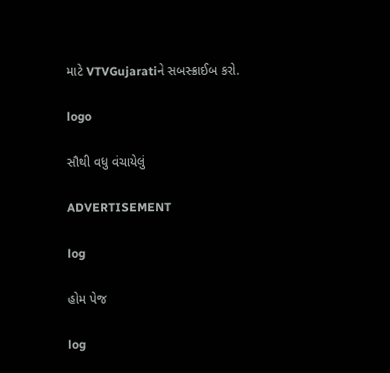માટે VTVGujaratiને સબસ્ક્રાઈબ કરો.

logo

સૌથી વધુ વંચાયેલું

ADVERTISEMENT

log

હોમ પેજ

log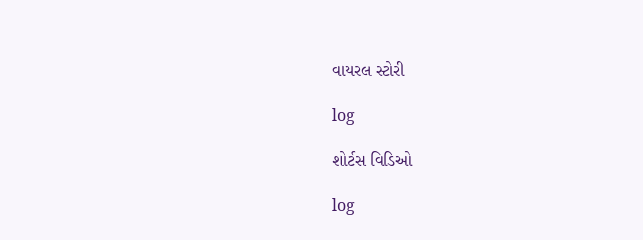વાયરલ સ્ટોરી

log

શોર્ટસ વિડિઓ

log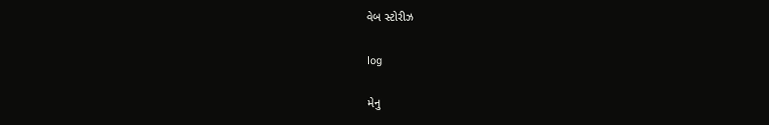વેબ સ્ટોરીઝ

log

મેનુ